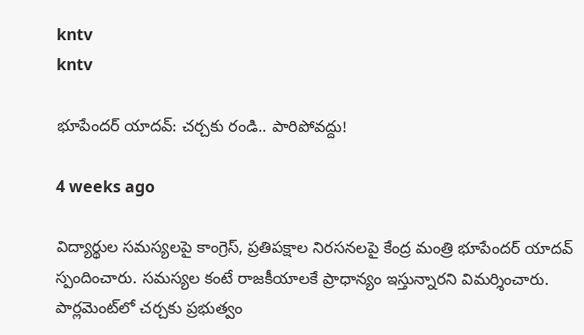kntv
kntv

భూపేందర్ యాదవ్: చర్చకు రండి.. పారిపోవద్దు!

4 weeks ago

విద్యార్థుల సమస్యలపై కాంగ్రెస్, ప్రతిపక్షాల నిరసనలపై కేంద్ర మంత్రి భూపేందర్ యాదవ్ స్పందించారు. సమస్యల కంటే రాజకీయాలకే ప్రాధాన్యం ఇస్తున్నారని విమర్శించారు. పార్లమెంట్‌లో చర్చకు ప్రభుత్వం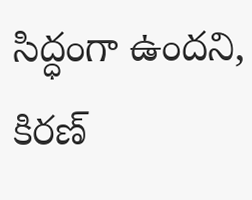సిద్ధంగా ఉందని, కిరణ్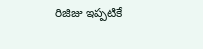రిజిజు ఇప్పటికే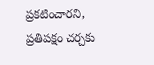ప్రకటించారని, ప్రతిపక్షం చర్చకు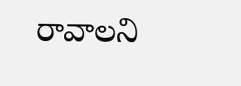రావాలని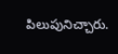పిలుపునిచ్చారు.